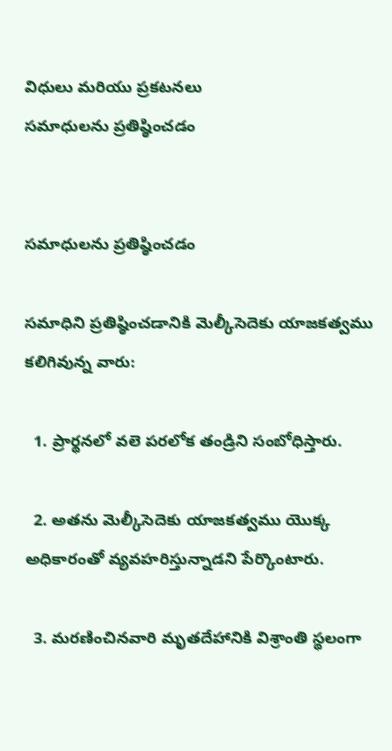విధులు మరియు ప్రకటనలు
సమాధులను ప్రతిష్ఠించడం


సమాధులను ప్రతిష్ఠించడం

సమాధిని ప్రతిష్ఠించడానికి మెల్కీసెదెకు యాజకత్వము కలిగివున్న వారు:

  1. ప్రార్థనలో వలె పరలోక తండ్రిని సంబోధిస్తారు.

  2. అతను మెల్కీసెదెకు యాజకత్వము యొక్క అధికారంతో వ్యవహరిస్తున్నాడని పేర్కొంటారు.

  3. మరణించినవారి మృతదేహానికి విశ్రాంతి స్థలంగా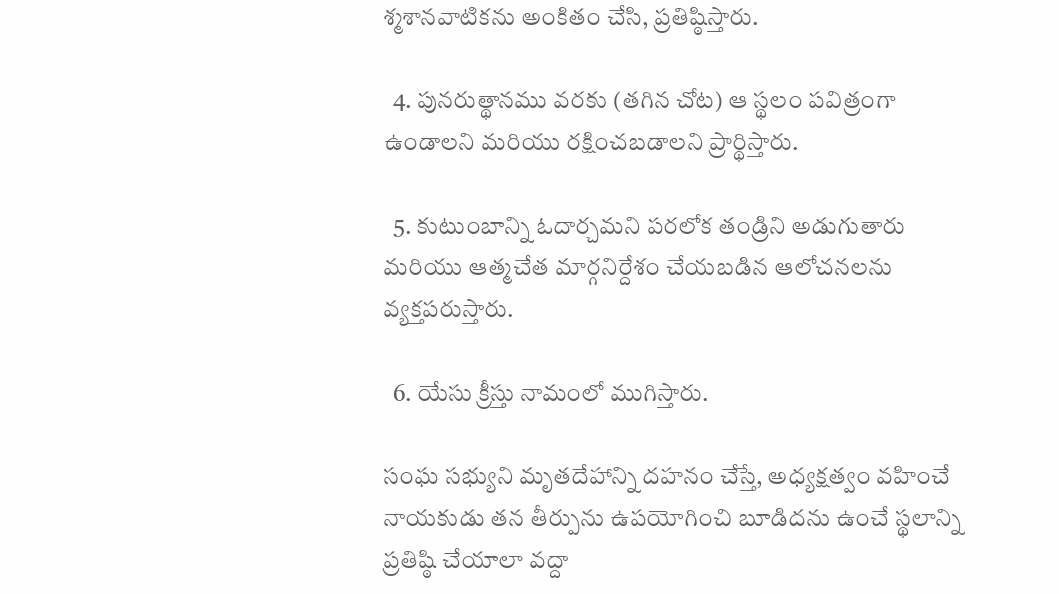శ్మశానవాటికను అంకితం చేసి, ప్రతిష్ఠిస్తారు.

  4. పునరుత్థానము వరకు (తగిన చోట) ఆ స్థలం పవిత్రంగా ఉండాలని మరియు రక్షించబడాలని ప్రార్థిస్తారు.

  5. కుటుంబాన్ని ఓదార్చమని పరలోక తండ్రిని అడుగుతారు మరియు ఆత్మచేత మార్గనిర్దేశం చేయబడిన ఆలోచనలను వ్యక్తపరుస్తారు.

  6. యేసు క్రీస్తు నామంలో ముగిస్తారు.

సంఘ సభ్యుని మృతదేహాన్ని దహనం చేస్తే, అధ్యక్షత్వం వహించే నాయకుడు తన తీర్పును ఉపయోగించి బూడిదను ఉంచే స్థలాన్ని ప్రతిష్ఠి చేయాలా వద్దా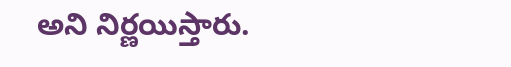అని నిర్ణయిస్తారు.